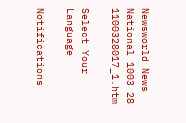Newsworld News National 1003 28 1100328017_1.htm

Select Your Language

Notifications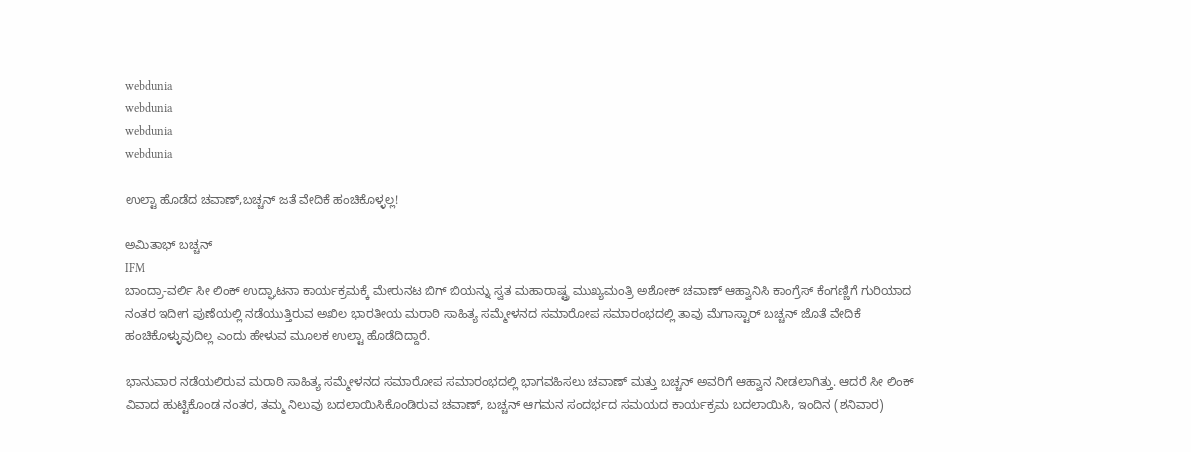webdunia
webdunia
webdunia
webdunia

ಉಲ್ಟಾ ಹೊಡೆದ ಚವಾಣ್,ಬಚ್ಚನ್ ಜತೆ ವೇದಿಕೆ ಹಂಚಿಕೊಳ್ಳಲ್ಲ!

ಅಮಿತಾಭ್ ಬಚ್ಚನ್
IFM
ಬಾಂದ್ರಾ-ವರ್ಲಿ ಸೀ ಲಿಂಕ್ ಉದ್ಘಾಟನಾ ಕಾರ್ಯಕ್ರಮಕ್ಕೆ ಮೇರುನಟ ಬಿಗ್ ಬಿಯನ್ನು ಸ್ವತ ಮಹಾರಾಷ್ಟ್ರ ಮುಖ್ಯಮಂತ್ರಿ ಅಶೋಕ್ ಚವಾಣ್ ಆಹ್ವಾನಿಸಿ ಕಾಂಗ್ರೆಸ್ ಕೆಂಗಣ್ಣಿಗೆ ಗುರಿಯಾದ ನಂತರ ಇದೀಗ ಪುಣೆಯಲ್ಲಿ ನಡೆಯುತ್ತಿರುವ ಅಖಿಲ ಭಾರತೀಯ ಮರಾಠಿ ಸಾಹಿತ್ಯ ಸಮ್ಮೇಳನದ ಸಮಾರೋಪ ಸಮಾರಂಭದಲ್ಲಿ ತಾವು ಮೆಗಾಸ್ಟಾರ್ ಬಚ್ಚನ್ ಜೊತೆ ವೇದಿಕೆ ಹಂಚಿಕೊಳ್ಳುವುದಿಲ್ಲ ಎಂದು ಹೇಳುವ ಮೂಲಕ ಉಲ್ಟಾ ಹೊಡೆದಿದ್ದಾರೆ.

ಭಾನುವಾರ ನಡೆಯಲಿರುವ ಮರಾಠಿ ಸಾಹಿತ್ಯ ಸಮ್ಮೇಳನದ ಸಮಾರೋಪ ಸಮಾರಂಭದಲ್ಲಿ ಭಾಗವಹಿಸಲು ಚವಾಣ್ ಮತ್ತು ಬಚ್ಚನ್ ಅವರಿಗೆ ಆಹ್ವಾನ ನೀಡಲಾಗಿತ್ತು. ಆದರೆ ಸೀ ಲಿಂಕ್ ವಿವಾದ ಹುಟ್ಟಿಕೊಂಡ ನಂತರ, ತಮ್ಮ ನಿಲುವು ಬದಲಾಯಿಸಿಕೊಂಡಿರುವ ಚವಾಣ್, ಬಚ್ಚನ್ ಆಗಮನ ಸಂದರ್ಭದ ಸಮಯದ ಕಾರ್ಯಕ್ರಮ ಬದಲಾಯಿಸಿ, ಇಂದಿನ (ಶನಿವಾರ)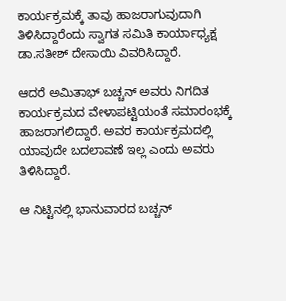ಕಾರ್ಯಕ್ರಮಕ್ಕೆ ತಾವು ಹಾಜರಾಗುವುದಾಗಿ ತಿಳಿಸಿದ್ದಾರೆಂದು ಸ್ವಾಗತ ಸಮಿತಿ ಕಾರ್ಯಾಧ್ಯಕ್ಷ ಡಾ.ಸತೀಶ್ ದೇಸಾಯಿ ವಿವರಿಸಿದ್ದಾರೆ.

ಆದರೆ ಅಮಿತಾಭ್ ಬಚ್ಚನ್ ಅವರು ನಿಗದಿತ ಕಾರ್ಯಕ್ರಮದ ವೇಳಾಪಟ್ಟಿಯಂತೆ ಸಮಾರಂಭಕ್ಕೆ ಹಾಜರಾಗಲಿದ್ದಾರೆ. ಅವರ ಕಾರ್ಯಕ್ರಮದಲ್ಲಿ ಯಾವುದೇ ಬದಲಾವಣೆ ಇಲ್ಲ ಎಂದು ಅವರು ತಿಳಿಸಿದ್ದಾರೆ.

ಆ ನಿಟ್ಟಿನಲ್ಲಿ ಭಾನುವಾರದ ಬಚ್ಚನ್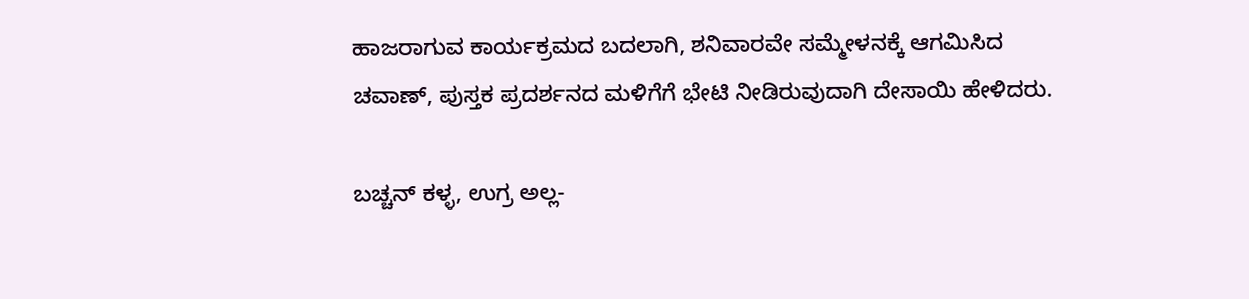ಹಾಜರಾಗುವ ಕಾರ್ಯಕ್ರಮದ ಬದಲಾಗಿ, ಶನಿವಾರವೇ ಸಮ್ಮೇಳನಕ್ಕೆ ಆಗಮಿಸಿದ ಚವಾಣ್, ಪುಸ್ತಕ ಪ್ರದರ್ಶನದ ಮಳಿಗೆಗೆ ಭೇಟಿ ನೀಡಿರುವುದಾಗಿ ದೇಸಾಯಿ ಹೇಳಿದರು.

ಬಚ್ಚನ್ ಕಳ್ಳ, ಉಗ್ರ ಅಲ್ಲ-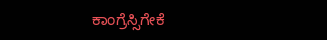ಕಾಂಗ್ರೆಸ್ಸಿಗೇಕೆ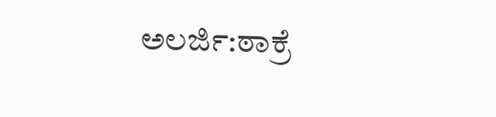ಅಲರ್ಜಿ:ಠಾಕ್ರೆ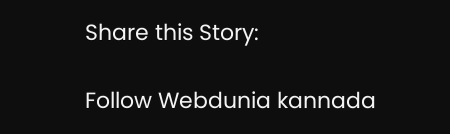Share this Story:

Follow Webdunia kannada